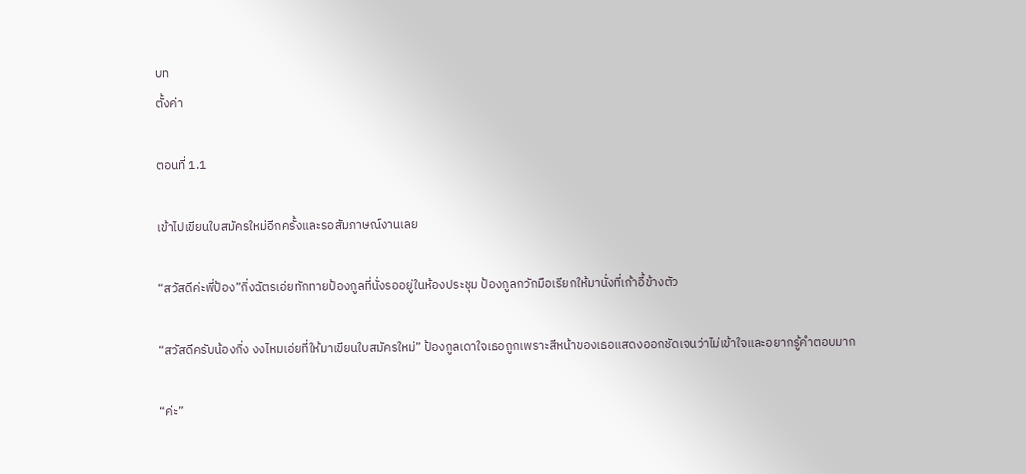บท
ตั้งค่า

ตอนที่ 1.1

เข้าไปเขียนใบสมัครใหม่อีกครั้งและรอสัมภาษณ์งานเลย

“สวัสดีค่ะพี่ป้อง”กิ่งฉัตรเอ่ยทักทายป้องกูลที่นั่งรออยู่ในห้องประชุม ป้องกูลกวักมือเรียกให้มานั่งที่เก้าอี้ข้างตัว

“สวัสดีครับน้องกิ่ง งงไหมเอ่ยที่ให้มาเขียนใบสมัครใหม่” ป้องกูลเดาใจเธอถูกเพราะสีหน้าของเธอแสดงออกชัดเจนว่าไม่เข้าใจและอยากรู้คำตอบมาก

“ค่ะ”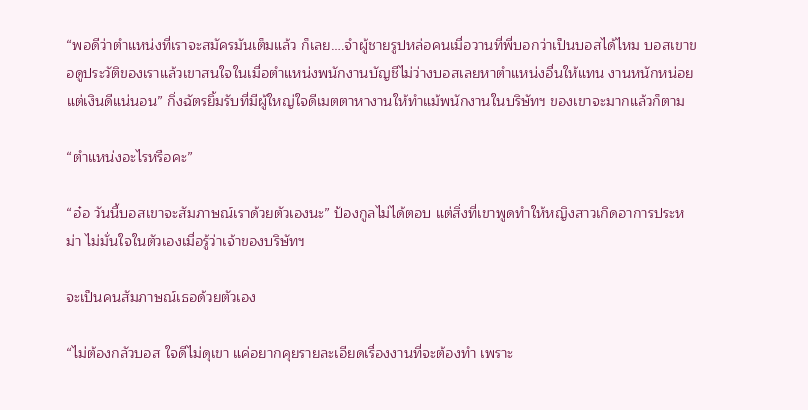“พอดีว่าตำแหน่งที่เราจะสมัครมันเต็มแล้ว ก็เลย….จำผู้ชายรูปหล่อคนเมื่อวานที่พี่บอกว่าเป็นบอสได้ไหม บอสเขาขอดูประวัติของเราแล้วเขาสนใจในเมื่อตำแหน่งพนักงานบัญชีไม่ว่างบอสเลยหาตำแหน่งอื่นให้แทน งานหนักหน่อยแต่เงินดีแน่นอน” กิ่งฉัตรยิ้มรับที่มีผู้ใหญ่ใจดีเมตตาหางานให้ทำแม้พนักงานในบริษัทฯ ของเขาจะมากแล้วก็ตาม

“ตำแหน่งอะไรหรือคะ”

“อ๋อ วันนี้บอสเขาจะสัมภาษณ์เราด้วยตัวเองนะ” ป้องกูลไม่ได้ตอบ แต่สิ่งที่เขาพูดทำให้หญิงสาวเกิดอาการประหม่า ไม่มั่นใจในตัวเองเมื่อรู้ว่าเจ้าของบริษัทฯ

จะเป็นคนสัมภาษณ์เธอด้วยตัวเอง

“ไม่ต้องกลัวบอส ใจดีไม่ดุเขา แค่อยากคุยรายละเอียดเรื่องงานที่จะต้องทำ เพราะ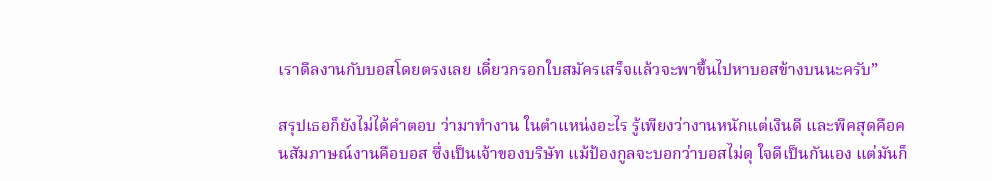เราดีลงานกับบอสโดยตรงเลย เดี๋ยวกรอกใบสมัครเสร็จแล้วจะพาขึ้นไปหาบอสข้างบนนะครับ”

สรุปเธอก็ยังไม่ได้คำตอบ ว่ามาทำงาน ในตำแหน่งอะไร รู้เพียงว่างานหนักแต่เงินดี และพีคสุดคือคนสัมภาษณ์งานคือบอส ซึ่งเป็นเจ้าของบริษัท แม้ป้องกูลจะบอกว่าบอสไม่ดุ ใจดีเป็นกันเอง แต่มันก็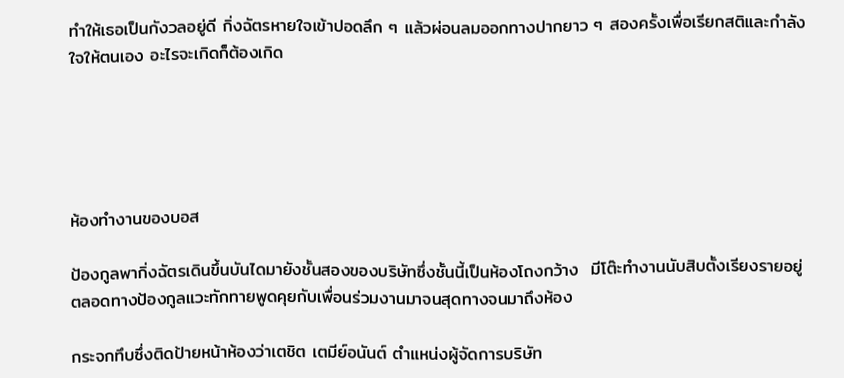ทำให้เธอเป็นกังวลอยู่ดี กิ่งฉัตรหายใจเข้าปอดลึก ๆ แล้วผ่อนลมออกทางปากยาว ๆ สองครั้งเพื่อเรียกสติและกำลังใจให้ตนเอง อะไรจะเกิดก็ต้องเกิด





ห้องทำงานของบอส

ป้องกูลพากิ่งฉัตรเดินขึ้นบันไดมายังชั้นสองของบริษัทซึ่งชั้นนี้เป็นห้องโถงกว้าง  มีโต๊ะทำงานนับสิบตั้งเรียงรายอยู่ ตลอดทางป้องกูลแวะทักทายพูดคุยกับเพื่อนร่วมงานมาจนสุดทางจนมาถึงห้อง

กระจกทึบซึ่งติดป้ายหน้าห้องว่าเตชิต เตมีย์อนันต์ ตำแหน่งผู้จัดการบริษัท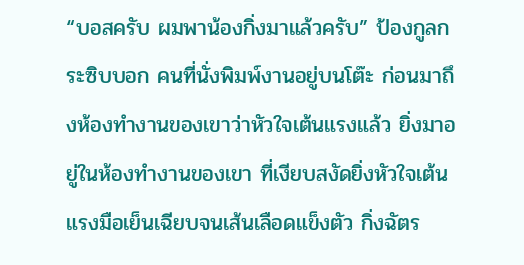“บอสครับ ผมพาน้องกิ่งมาแล้วครับ” ป้องกูลกระซิบบอก คนที่นั่งพิมพ์งานอยู่บนโต๊ะ ก่อนมาถึงห้องทำงานของเขาว่าหัวใจเต้นแรงแล้ว ยิ่งมาอยู่ในห้องทำงานของเขา ที่เงียบสงัดยิ่งหัวใจเต้นแรงมือเย็นเฉียบจนเส้นเลือดแข็งตัว กิ่งฉัตร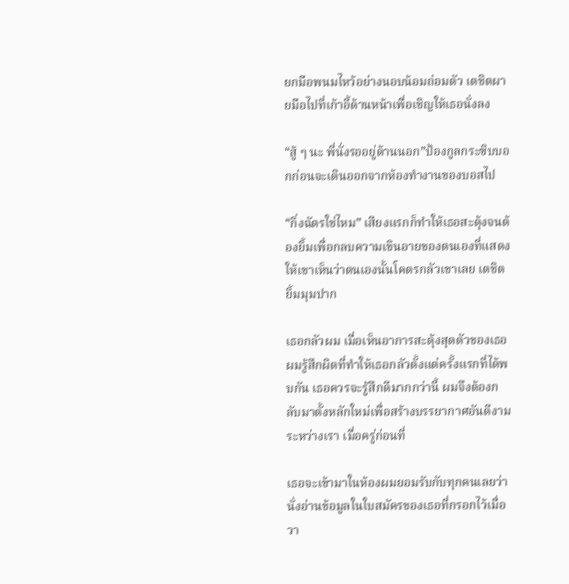ยกมือพนมไหว้อย่างนอบน้อมถ่อมตัว เตชิตผายมือไปที่เก้าอี้ด้านหน้าเพื่อเชิญให้เธอนั่งลง

“สู้ ๆ นะ พี่นั่งรออยู่ด้านนอก”ป้องกูลกระซิบบอกก่อนจะเดินออกจากห้องทำงานของบอสไป

“กิ่งฉัตรใช่ไหม” เสียงแรกก็ทำให้เธอสะดุ้งจนต้องยิ้มเพื่อกลบความเขินอายของตนเองที่แสดงให้เขาเห็นว่าตนเองนั้นโคตรกลัวเขาเลย เตชิตยิ้มมุมปาก

เธอกลัวผม เมื่อเห็นอาการสะดุ้งสุดตัวของเธอ  ผมรู้สึกผิดที่ทำให้เธอกลัวตั้งแต่ครั้งแรกที่ได้พบกัน เธอควรจะรู้สึกดีมากกว่านี้ ผมจึงต้องกลับมาตั้งหลักใหม่เพื่อสร้างบรรยากาศอันดีงามระหว่างเรา เมื่อครู่ก่อนที่

เธอจะเข้ามาในห้องผมยอมรับกับทุกคนเลยว่านั่งอ่านข้อมูลในใบสมัครของเธอที่กรอกไว้เมื่อวา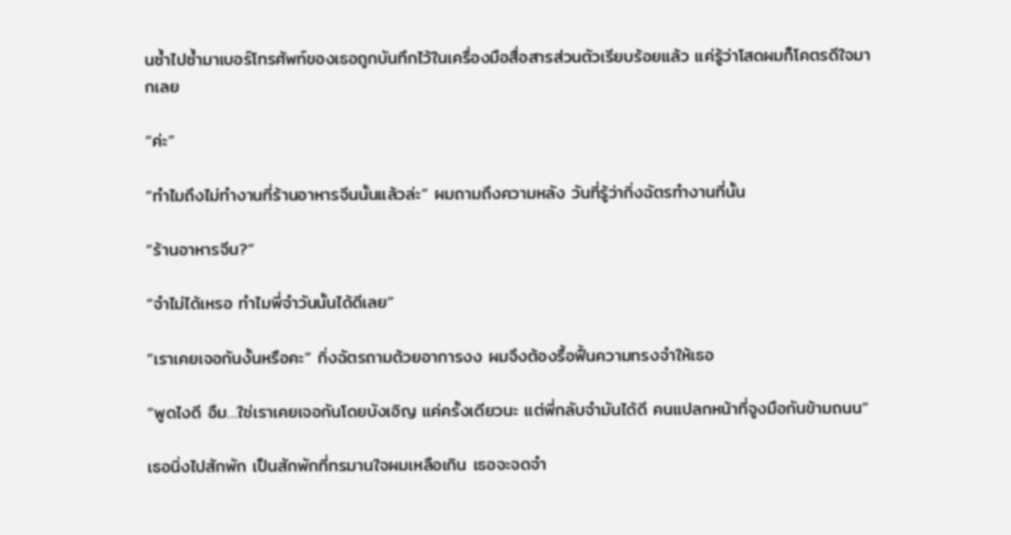นซ้ำไปซ้ำมาเบอร์โทรศัพท์ของเธอถูกบันทึกไว้ในเครื่องมือสื่อสารส่วนตัวเรียบร้อยแล้ว แค่รู้ว่าโสดผมก็โคตรดีใจมากเลย

“ค่ะ”

“ทำไมถึงไม่ทำงานที่ร้านอาหารจีนนั้นแล้วล่ะ” ผมถามถึงความหลัง วันที่รู้ว่ากิ่งฉัตรทำงานที่นั้น

“ร้านอาหารจีน?”

“จำไม่ได้เหรอ ทำไมพี่จำวันนั้นได้ดีเลย”

“เราเคยเจอกันงั้นหรือคะ” กิ่งฉัตรถามด้วยอาการงง ผมจึงต้องรื้อฟื้นความทรงจำให้เธอ

“พูดไงดี อืม…ใช่เราเคยเจอกันโดยบังเอิญ แค่ครั้งเดียวนะ แต่พี่กลับจำมันได้ดี คนแปลกหน้าที่จูงมือกันข้ามถนน”

เธอนิ่งไปสักพัก เป็นสักพักที่ทรมานใจผมเหลือเกิน เธอจะจดจำ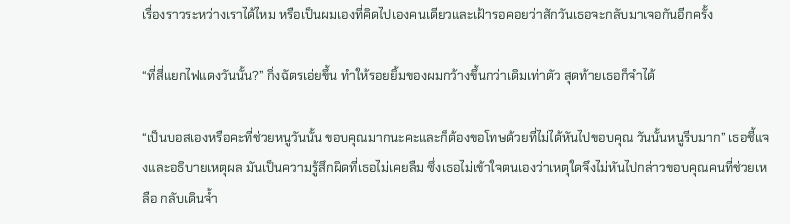เรื่องราวระหว่างเราได้ไหม หรือเป็นผมเองที่คิดไปเองคนเดียวและเฝ้ารอคอยว่าสักวันเธอจะกลับมาเจอกันอีกครั้ง

“ที่สี่แยกไฟแดงวันนั้น?” กิ่งฉัตรเอ่ยขึ้น ทำให้รอยยิ้มของผมกว้างขึ้นกว่าเดิมเท่าตัว สุดท้ายเธอก็จำได้

“เป็นบอสเองหรือคะที่ช่วยหนูวันนั้น ขอบคุณมากนะคะและก็ต้องขอโทษด้วยที่ไม่ได้หันไปขอบคุณ วันนั้นหนูรีบมาก” เธอชี้แจงและอธิบายเหตุผล มันเป็นความรู้สึกผิดที่เธอไม่เคยลืม ซึ่งเธอไม่เข้าใจตนเองว่าเหตุใดจึงไม่หันไปกล่าวขอบคุณคนที่ช่วยเหลือ กลับเดินจ้ำ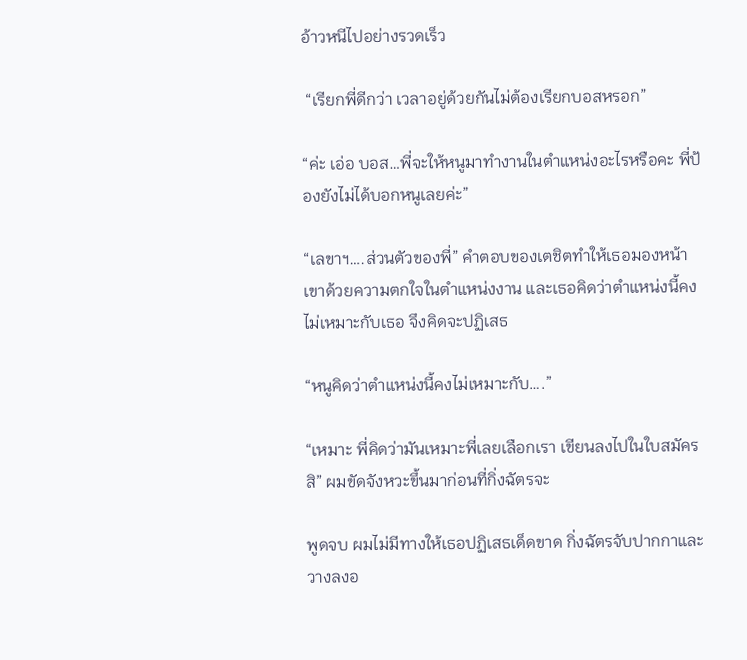อ้าวหนีไปอย่างรวดเร็ว

 “เรียกพี่ดีกว่า เวลาอยู่ด้วยกันไม่ต้องเรียกบอสหรอก”

“ค่ะ เอ่อ บอส…พี่จะให้หนูมาทำงานในตำแหน่งอะไรหรือคะ พี่ป้องยังไม่ได้บอกหนูเลยค่ะ”

“เลขาฯ….ส่วนตัวของพี่” คำตอบของเตชิตทำให้เธอมองหน้าเขาด้วยความตกใจในตำแหน่งงาน และเธอคิดว่าตำแหน่งนี้คงไม่เหมาะกับเธอ จึงคิดจะปฏิเสธ

“หนูคิดว่าตำแหน่งนี้คงไม่เหมาะกับ….”

“เหมาะ พี่คิดว่ามันเหมาะพี่เลยเลือกเรา เขียนลงไปในใบสมัครสิ” ผมขัดจังหวะขึ้นมาก่อนที่กิ่งฉัตรจะ

พูดจบ ผมไม่มีทางให้เธอปฏิเสธเด็ดขาด กิ่งฉัตรจับปากกาและวางลงอ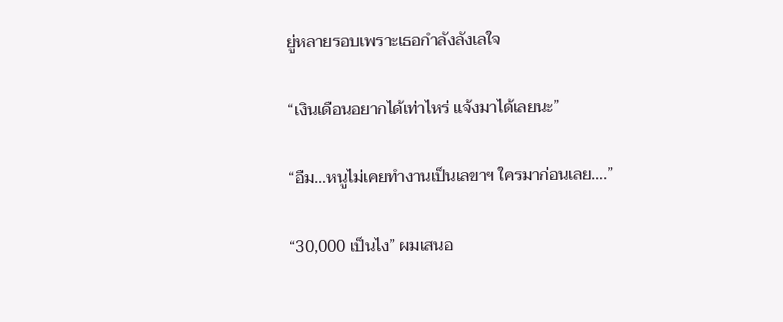ยู่หลายรอบเพราะเธอกำลังลังเลใจ

“เงินเดือนอยากได้เท่าไหร่ แจ้งมาได้เลยนะ”

“อืม…หนูไม่เคยทำงานเป็นเลขาฯ ใครมาก่อนเลย….”

“30,000 เป็นไง” ผมเสนอ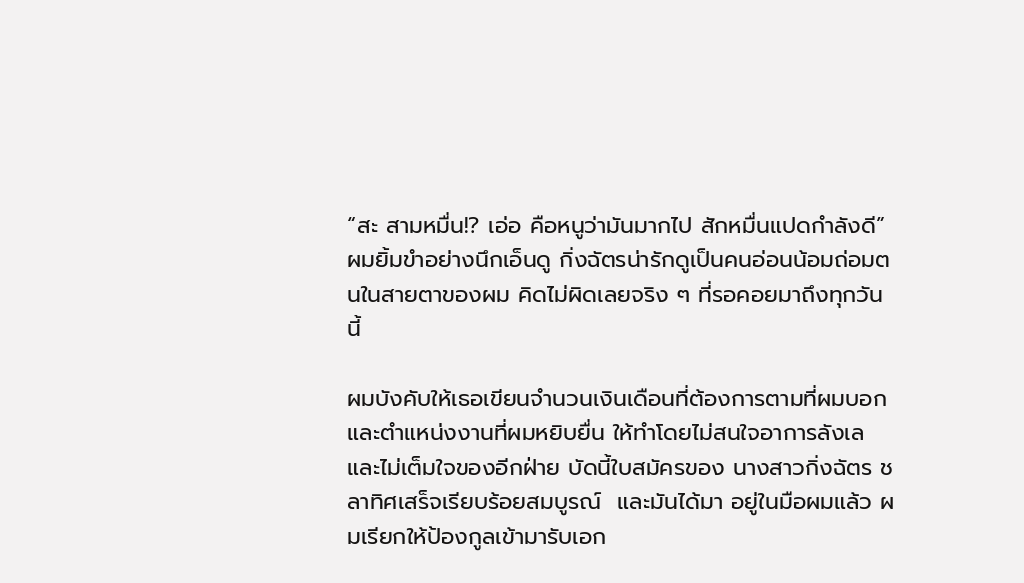“สะ สามหมื่น!? เอ่อ คือหนูว่ามันมากไป สักหมื่นแปดกำลังดี” ผมยิ้มขำอย่างนึกเอ็นดู กิ่งฉัตรน่ารักดูเป็นคนอ่อนน้อมถ่อมตนในสายตาของผม คิดไม่ผิดเลยจริง ๆ ที่รอคอยมาถึงทุกวันนี้

ผมบังคับให้เธอเขียนจำนวนเงินเดือนที่ต้องการตามที่ผมบอก และตำแหน่งงานที่ผมหยิบยื่น ให้ทำโดยไม่สนใจอาการลังเล และไม่เต็มใจของอีกฝ่าย บัดนี้ใบสมัครของ นางสาวกิ่งฉัตร ชลาทิศเสร็จเรียบร้อยสมบูรณ์  และมันได้มา อยู่ในมือผมแล้ว ผมเรียกให้ป้องกูลเข้ามารับเอก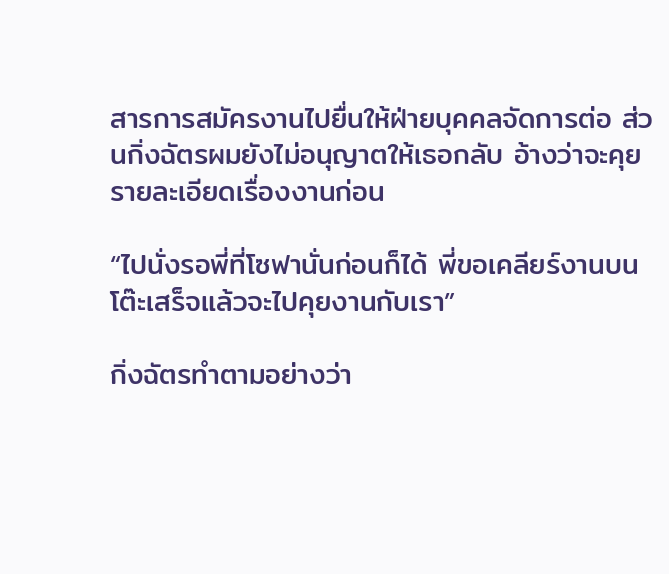สารการสมัครงานไปยื่นให้ฝ่ายบุคคลจัดการต่อ ส่วนกิ่งฉัตรผมยังไม่อนุญาตให้เธอกลับ อ้างว่าจะคุยรายละเอียดเรื่องงานก่อน

“ไปนั่งรอพี่ที่โซฟานั่นก่อนก็ได้ พี่ขอเคลียร์งานบนโต๊ะเสร็จแล้วจะไปคุยงานกับเรา”

กิ่งฉัตรทำตามอย่างว่า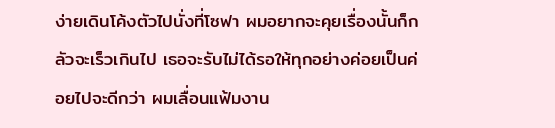ง่ายเดินโค้งตัวไปนั่งที่โซฟา ผมอยากจะคุยเรื่องนั้นก็กลัวจะเร็วเกินไป เธอจะรับไม่ได้รอให้ทุกอย่างค่อยเป็นค่อยไปจะดีกว่า ผมเลื่อนแฟ้มงาน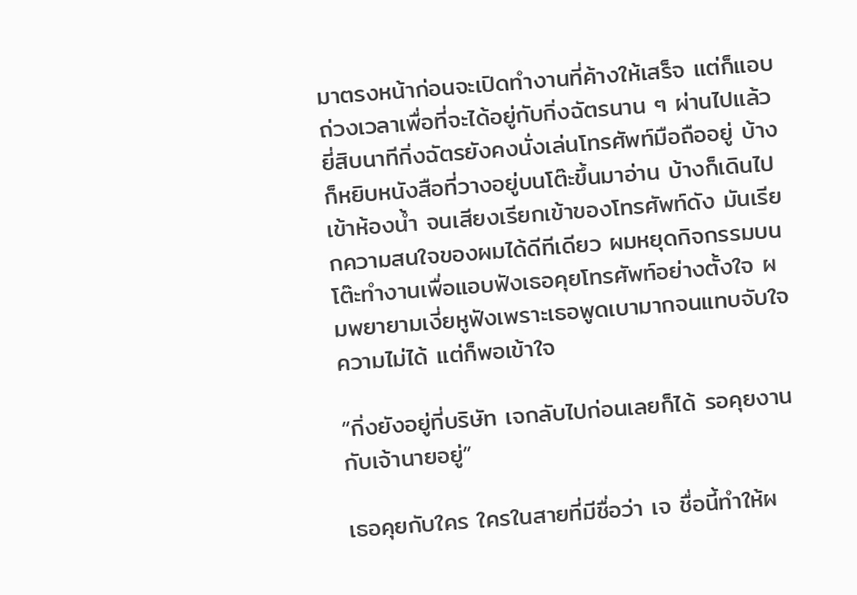มาตรงหน้าก่อนจะเปิดทำงานที่ค้างให้เสร็จ แต่ก็แอบถ่วงเวลาเพื่อที่จะได้อยู่กับกิ่งฉัตรนาน ๆ ผ่านไปแล้วยี่สิบนาทีกิ่งฉัตรยังคงนั่งเล่นโทรศัพท์มือถืออยู่ บ้างก็หยิบหนังสือที่วางอยู่บนโต๊ะขึ้นมาอ่าน บ้างก็เดินไปเข้าห้องน้ำ จนเสียงเรียกเข้าของโทรศัพท์ดัง มันเรียกความสนใจของผมได้ดีทีเดียว ผมหยุดกิจกรรมบนโต๊ะทำงานเพื่อแอบฟังเธอคุยโทรศัพท์อย่างตั้งใจ ผมพยายามเงี่ยหูฟังเพราะเธอพูดเบามากจนแทบจับใจความไม่ได้ แต่ก็พอเข้าใจ

“กิ่งยังอยู่ที่บริษัท เจกลับไปก่อนเลยก็ได้ รอคุยงานกับเจ้านายอยู่”

เธอคุยกับใคร ใครในสายที่มีชื่อว่า เจ ชื่อนี้ทำให้ผ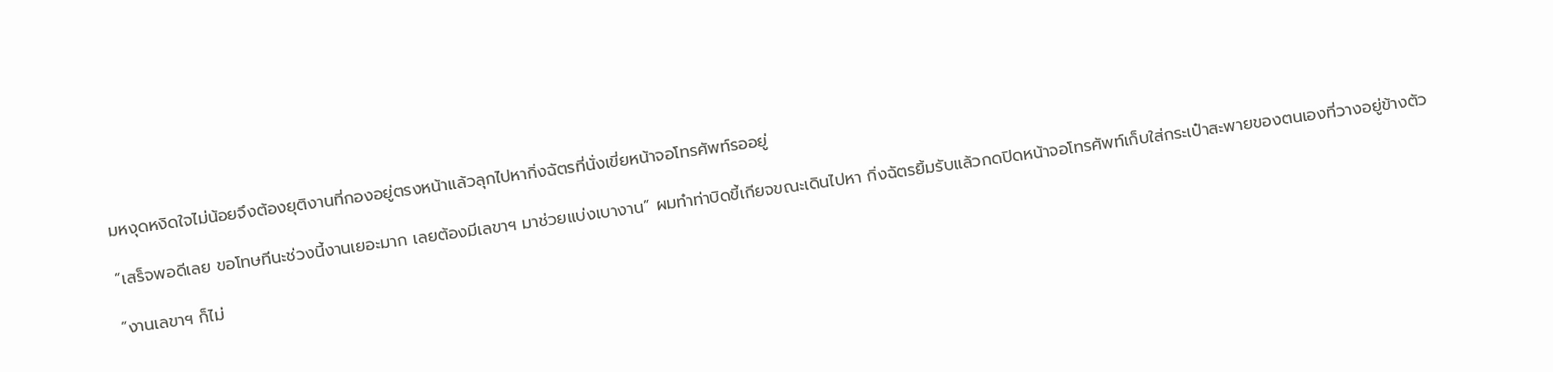มหงุดหงิดใจไม่น้อยจึงต้องยุติงานที่กองอยู่ตรงหน้าแล้วลุกไปหากิ่งฉัตรที่นั่งเขี่ยหน้าจอโทรศัพท์รออยู่

“เสร็จพอดีเลย ขอโทษทีนะช่วงนี้งานเยอะมาก เลยต้องมีเลขาฯ มาช่วยแบ่งเบางาน” ผมทำท่าบิดขี้เกียจขณะเดินไปหา กิ่งฉัตรยิ้มรับแล้วกดปิดหน้าจอโทรศัพท์เก็บใส่กระเป๋าสะพายของตนเองที่วางอยู่ข้างตัว

“งานเลขาฯ ก็ไม่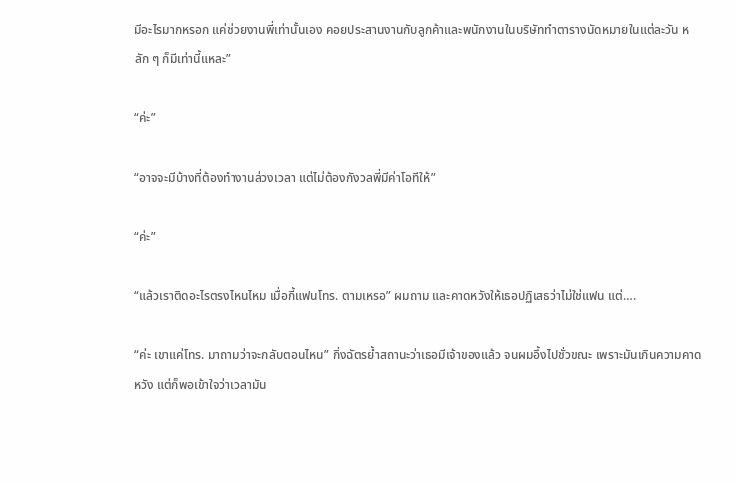มีอะไรมากหรอก แค่ช่วยงานพี่เท่านั้นเอง คอยประสานงานกับลูกค้าและพนักงานในบริษัททำตารางนัดหมายในแต่ละวัน หลัก ๆ ก็มีเท่านี้แหละ”

“ค่ะ”

“อาจจะมีบ้างที่ต้องทำงานล่วงเวลา แต่ไม่ต้องกังวลพี่มีค่าโอทีให้”

“ค่ะ”

“แล้วเราติดอะไรตรงไหนไหม เมื่อกี้แฟนโทร. ตามเหรอ” ผมถาม และคาดหวังให้เธอปฏิเสธว่าไม่ใช่แฟน แต่….

“ค่ะ เขาแค่โทร. มาถามว่าจะกลับตอนไหน” กิ่งฉัตรย้ำสถานะว่าเธอมีเจ้าของแล้ว จนผมอึ้งไปชั่วขณะ เพราะมันเกินความคาดหวัง แต่ก็พอเข้าใจว่าเวลามัน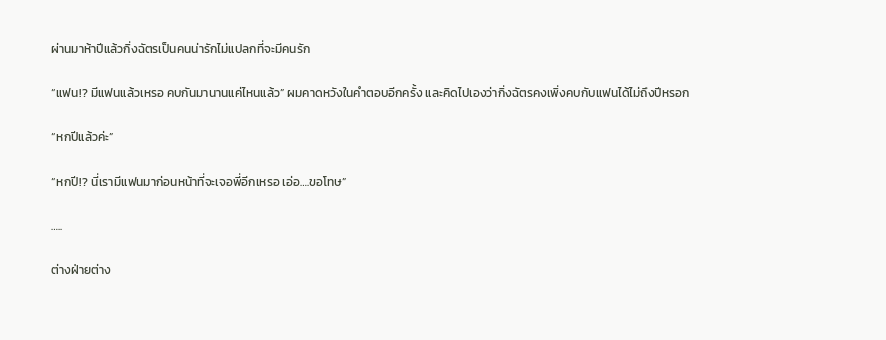ผ่านมาห้าปีแล้วกิ่งฉัตรเป็นคนน่ารักไม่แปลกที่จะมีคนรัก

“แฟน!? มีแฟนแล้วเหรอ คบกันมานานแค่ไหนแล้ว” ผมคาดหวังในคำตอบอีกครั้ง และคิดไปเองว่ากิ่งฉัตรคงเพิ่งคบกับแฟนได้ไม่ถึงปีหรอก

“หกปีแล้วค่ะ”

“หกปี!? นี่เรามีแฟนมาก่อนหน้าที่จะเจอพี่อีกเหรอ เอ่อ….ขอโทษ”

…..

ต่างฝ่ายต่าง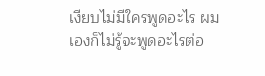เงียบไม่มีใครพูดอะไร ผมเองก็ไม่รู้จะพูดอะไรต่อ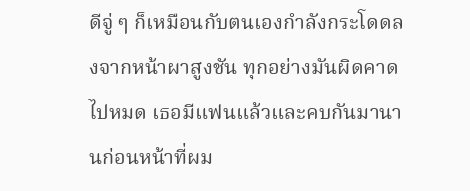ดีจู่ ๆ ก็เหมือนกับตนเองกำลังกระโดดลงจากหน้าผาสูงชัน ทุกอย่างมันผิดคาดไปหมด เธอมีแฟนแล้วและคบกันมานานก่อนหน้าที่ผม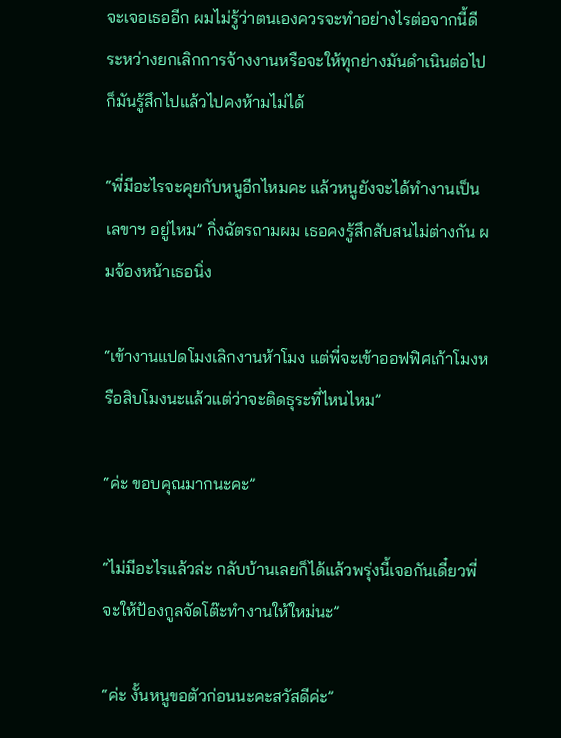จะเจอเธออีก ผมไม่รู้ว่าตนเองควรจะทำอย่างไรต่อจากนี้ดีระหว่างยกเลิกการจ้างงานหรือจะให้ทุกย่างมันดำเนินต่อไป ก็มันรู้สึกไปแล้วไปคงห้ามไม่ได้

“พี่มีอะไรจะคุยกับหนูอีกไหมคะ แล้วหนูยังจะได้ทำงานเป็นเลขาฯ อยู่ไหม” กิ่งฉัตรถามผม เธอคงรู้สึกสับสนไม่ต่างกัน ผมจ้องหน้าเธอนิ่ง

“เข้างานแปดโมงเลิกงานห้าโมง แต่พี่จะเข้าออฟฟิศเก้าโมงหรือสิบโมงนะแล้วแต่ว่าจะติดธุระที่ไหนไหม”

“ค่ะ ขอบคุณมากนะคะ”

“ไม่มีอะไรแล้วล่ะ กลับบ้านเลยก็ได้แล้วพรุ่งนี้เจอกันเดี๋ยวพี่จะให้ป้องกูลจัดโต๊ะทำงานให้ใหม่นะ”

“ค่ะ งั้นหนูขอตัวก่อนนะคะสวัสดีค่ะ”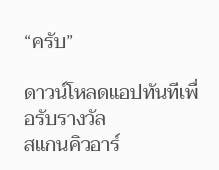“ครับ”

ดาวน์โหลดแอปทันทีเพื่อรับรางวัล
สแกนคิวอาร์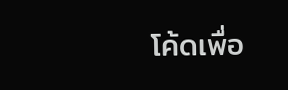โค้ดเพื่อ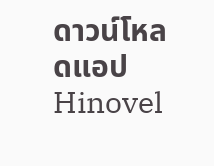ดาวน์โหลดแอปHinovel